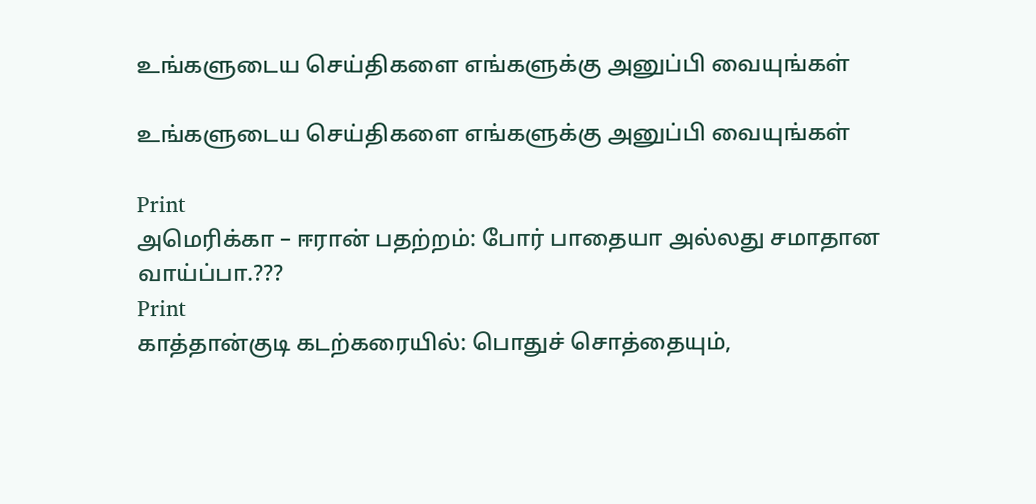உங்களுடைய செய்திகளை எங்களுக்கு அனுப்பி வையுங்கள்

உங்களுடைய செய்திகளை எங்களுக்கு அனுப்பி வையுங்கள்

Print
அமெரிக்கா – ஈரான் பதற்றம்: போர் பாதையா அல்லது சமாதான வாய்ப்பா.???
Print
காத்தான்குடி கடற்கரையில்: பொதுச் சொத்தையும்,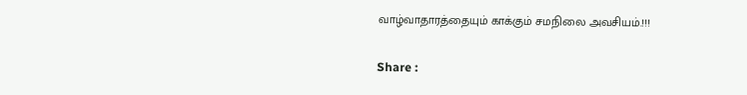வாழ்வாதாரத்தையும் காக்கும் சமநிலை அவசியம்.!!!

Share :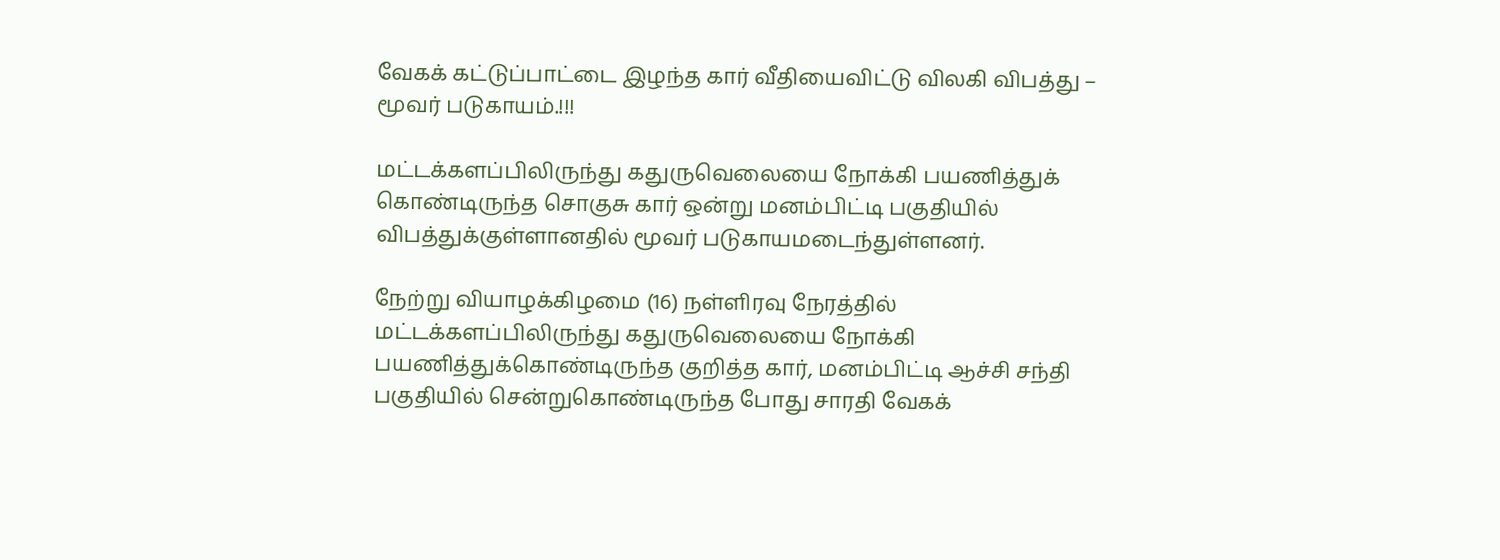வேகக் கட்டுப்பாட்டை இழந்த கார் வீதியைவிட்டு விலகி விபத்து – மூவர் படுகாயம்.!!!

மட்டக்களப்பிலிருந்து கதுருவெலையை நோக்கி பயணித்துக் கொண்டிருந்த சொகுசு கார் ஒன்று மனம்பிட்டி பகுதியில் விபத்துக்குள்ளானதில் மூவர் படுகாயமடைந்துள்ளனர்.

நேற்று வியாழக்கிழமை (16) நள்ளிரவு நேரத்தில் மட்டக்களப்பிலிருந்து கதுருவெலையை நோக்கி பயணித்துக்கொண்டிருந்த குறித்த கார், மனம்பிட்டி ஆச்சி சந்தி பகுதியில் சென்றுகொண்டிருந்த போது சாரதி வேகக்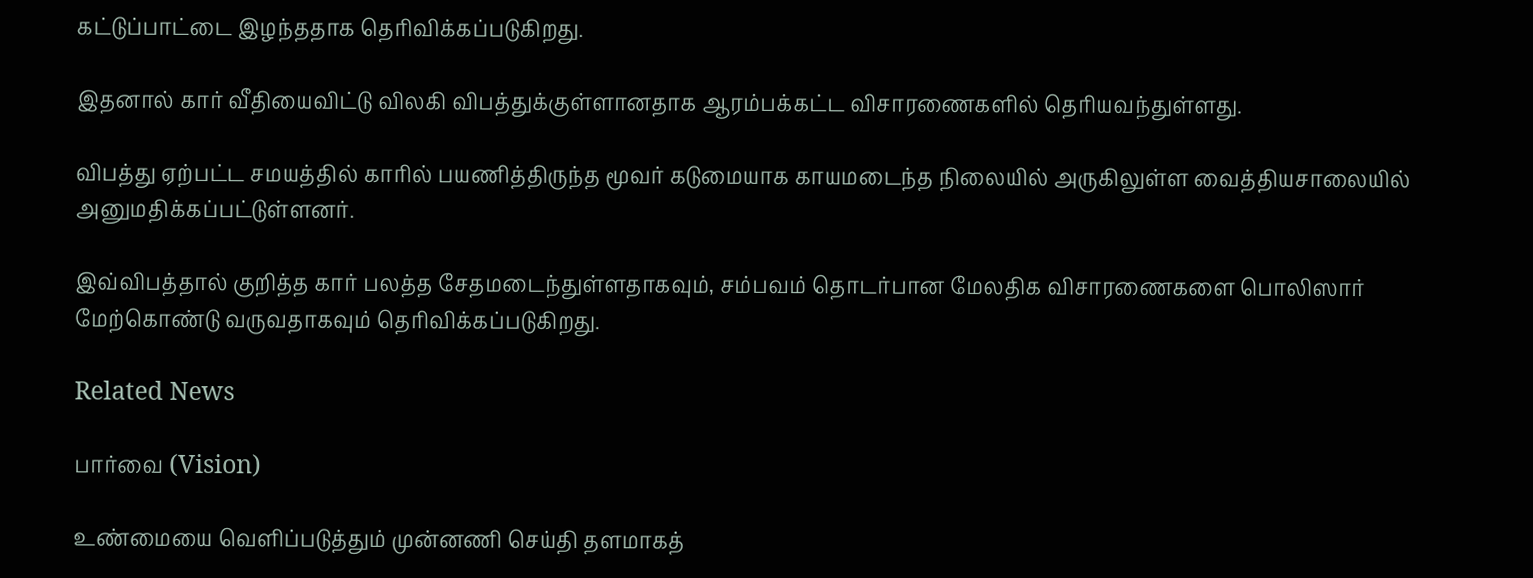கட்டுப்பாட்டை இழந்ததாக தெரிவிக்கப்படுகிறது.

இதனால் கார் வீதியைவிட்டு விலகி விபத்துக்குள்ளானதாக ஆரம்பக்கட்ட விசாரணைகளில் தெரியவந்துள்ளது.

விபத்து ஏற்பட்ட சமயத்தில் காரில் பயணித்திருந்த மூவர் கடுமையாக காயமடைந்த நிலையில் அருகிலுள்ள வைத்தியசாலையில் அனுமதிக்கப்பட்டுள்ளனர்.

இவ்விபத்தால் குறித்த கார் பலத்த சேதமடைந்துள்ளதாகவும், சம்பவம் தொடர்பான மேலதிக விசாரணைகளை பொலிஸார் மேற்கொண்டு வருவதாகவும் தெரிவிக்கப்படுகிறது.

Related News

பார்வை (Vision)

உண்மையை வெளிப்படுத்தும் முன்னணி செய்தி தளமாகத்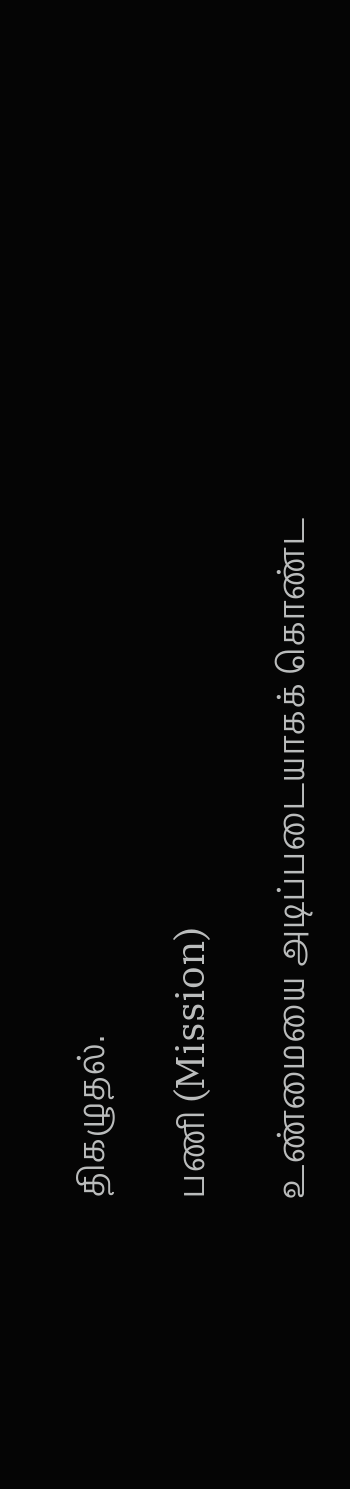திகழுதல்.

பணி (Mission)

உண்மையை அடிப்படையாகக் கொண்ட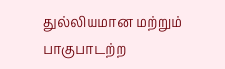துல்லியமான மற்றும் பாகுபாடற்ற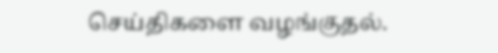செய்திகளை வழங்குதல்.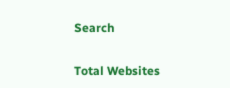Search

Total Websites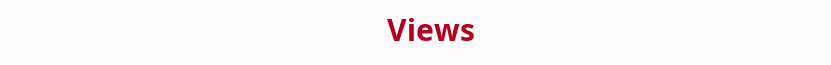Views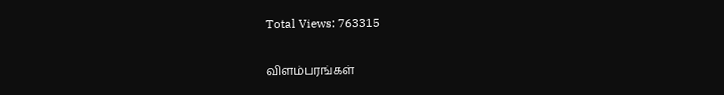Total Views: 763315

விளம்பரங்கள்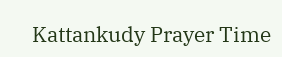Kattankudy Prayer Time